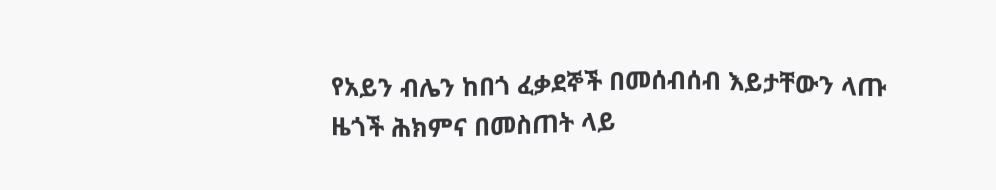የአይን ብሌን ከበጎ ፈቃደኞች በመሰብሰብ እይታቸውን ላጡ ዜጎች ሕክምና በመስጠት ላይ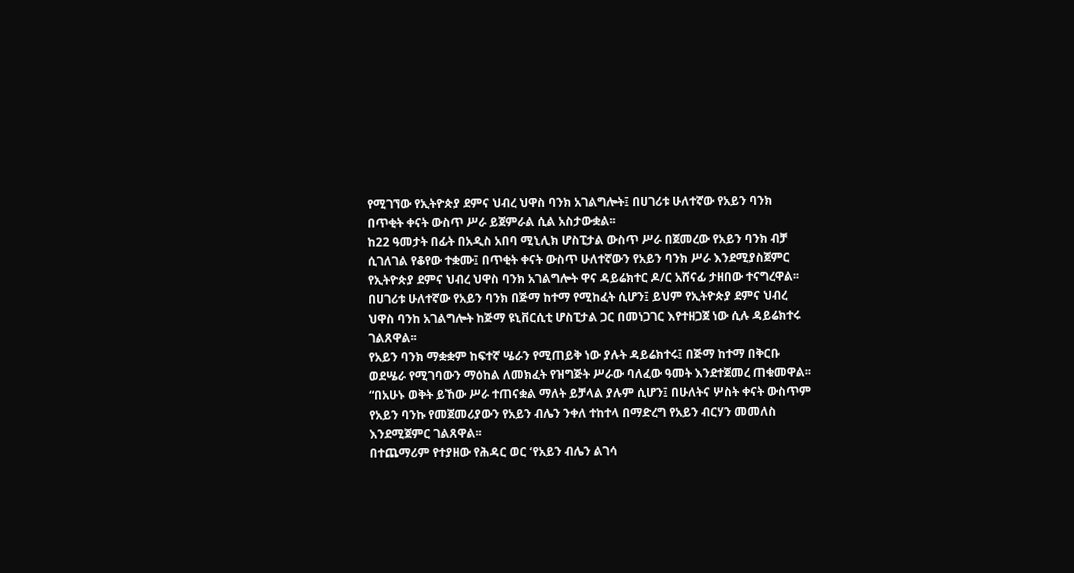የሚገኘው የኢትዮጵያ ደምና ህብረ ህዋስ ባንክ አገልግሎት፤ በሀገሪቱ ሁለተኛው የአይን ባንክ በጥቂት ቀናት ውስጥ ሥራ ይጀምራል ሲል አስታውቋል፡፡
ከ22 ዓመታት በፊት በአዲስ አበባ ሚኒሊክ ሆስፒታል ውስጥ ሥራ በጀመረው የአይን ባንክ ብቻ ሲገለገል የቆየው ተቋሙ፤ በጥቂት ቀናት ውስጥ ሁለተኛውን የአይን ባንክ ሥራ እንደሚያስጀምር የኢትዮጵያ ደምና ህብረ ህዋስ ባንክ አገልግሎት ዋና ዳይሬክተር ዶ/ር አሸናፊ ታዘበው ተናግረዋል፡፡
በሀገሪቱ ሁለተኛው የአይን ባንክ በጅማ ከተማ የሚከፈት ሲሆን፤ ይህም የኢትዮጵያ ደምና ህብረ ህዋስ ባንከ አገልግሎት ከጅማ ዩኒቨርሲቲ ሆስፒታል ጋር በመነጋገር እየተዘጋጀ ነው ሲሉ ዳይሬክተሩ ገልጸዋል፡፡
የአይን ባንክ ማቋቋም ከፍተኛ ሤራን የሚጠይቅ ነው ያሉት ዳይሬክተሩ፤ በጅማ ከተማ በቅርቡ ወደሤራ የሚገባውን ማዕከል ለመክፈት የዝግጅት ሥራው ባለፈው ዓመት እንደተጀመረ ጠቁመዋል፡፡
“በአሁኑ ወቅት ይኸው ሥራ ተጠናቋል ማለት ይቻላል ያሉም ሲሆን፤ በሁለትና ሦስት ቀናት ውስጥም የአይን ባንኩ የመጀመሪያውን የአይን ብሌን ንቀለ ተከተላ በማድረግ የአይን ብርሃን መመለስ እንደሚጀምር ገልጸዋል፡፡
በተጨማሪም የተያዘው የሕዳር ወር ‘የአይን ብሌን ልገሳ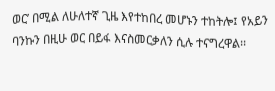ወር’ በሚል ለሁለተኛ ጊዜ እየተከበረ መሆኑን ተከትሎ፤ የአይን ባንኩን በዚሁ ወር በይፋ እናስመርቃለን ሲሉ ተናግረዋል፡፡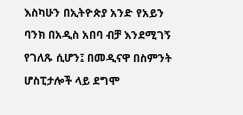እስካሁን በኢትዮጵያ አንድ የአይን ባንክ በአዲስ አበባ ብቻ እንደሚገኝ የገለጹ ሲሆን፤ በመዲናዋ በስምንት ሆስፒታሎች ላይ ደግሞ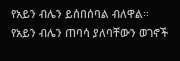የአይን ብሌን ይሰበሰባል ብለዋል፡፡
የአይን ብሌን ጠባሳ ያለባቸውን ወገኖች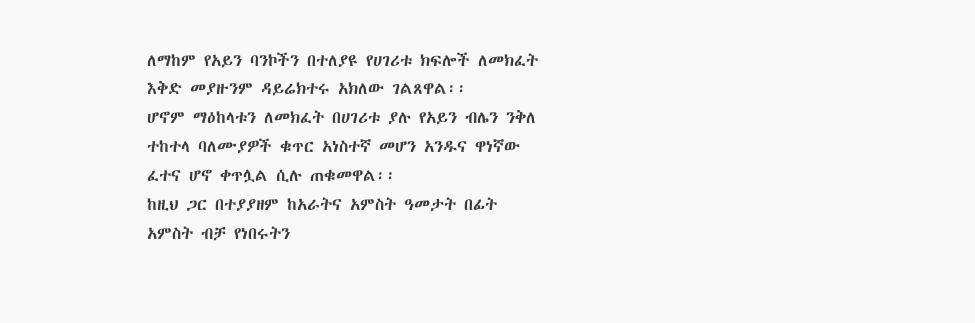ለማከም የአይን ባንኮችን በተለያዩ የሀገሪቱ ክፍሎች ለመክፈት እቅድ መያዙንም ዳይሬክተሩ አክለው ገልጸዋል፡፡
ሆኖም ማዕከላቱን ለመክፈት በሀገሪቱ ያሉ የአይን ብሌን ንቅለ ተከተላ ባለሙያዎች ቁጥር አነስተኛ መሆን አንዱና ዋነኛው ፈተና ሆኖ ቀጥሏል ሲሉ ጠቁመዋል፡፡
ከዚህ ጋር በተያያዘም ከአራትና አምስት ዓመታት በፊት አምስት ብቻ የነበሩትን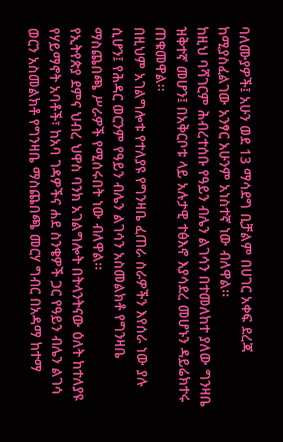ባለሙያዎች፤ አሁን ወደ 13 ማሳደግ ቢቻልም በሀገር አቀፍ ደረጃ ከሚያስፈልገው አንፃር አሁንም አነስተኛ ነው ብለዋል፡፡
ከዚህ ባሻገርም ሕብረተሰቡ የዓይን ብሌን ልገሳን በተመለከተ ያለው ግንዛቤ ዝቅተኛ መሆን፤ በአቅርቦቱ ላይ አሉታዊ ተፅእኖ እያሳደረ መሆኑን ዳይሬክተሩ ጠቁመዋል፡፡
በዚህም አገልግሎቱ የተለያዩ የግንዛቤ ፈጠራ ስራዎችን እየሰራ ነው ያሉ ሲሆን፤ የሕዳር ወርንም የዓይን ብሌን ልገሳን አስመልክቶ የግንዛቤ ማስጨበጫ ሥራዎች የሚሰሩበት ነው ብለዋል፡፡
የኢትየጵያ ደምና ህብረ ህዋስ ባንክ አገልግሎት በትላንትናው ዕለት ከተለያዩ የሃይማኖት አባቶች፣ ከአባ ገዳዎችና ሐደ ስንቄዎች ጋር የዓይን ብሌን ልገሳ ወርን አስመልክቶ የግንዛቤ ማስጨበጫ መርሃ ግብር በአዳማ ከተማ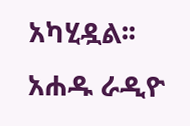አካሂዷል፡፡
አሐዱ ራዲዮ